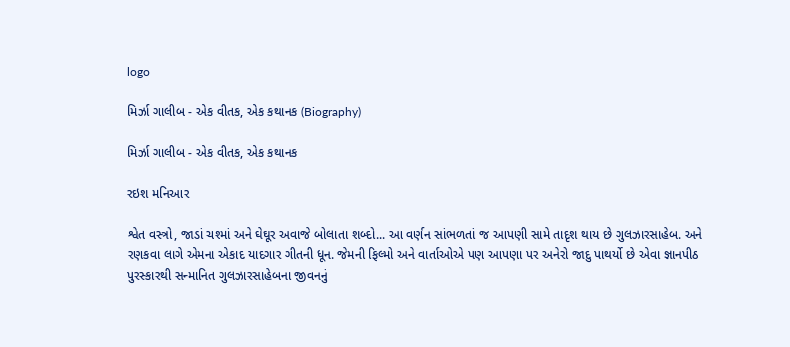logo

મિર્ઝા ગાલીબ - એક વીતક, એક કથાનક (Biography)

મિર્ઝા ગાલીબ - એક વીતક, એક કથાનક

રઇશ મનિઆર

શ્વેત વસ્ત્રો, જાડાં ચશ્માં અને ઘેઘૂર અવાજે બોલાતા શબ્દો... આ વર્ણન સાંભળતાં જ આપણી સામે તાદૃશ થાય છે ગુલઝારસાહેબ. અને રણકવા લાગે એમના એકાદ યાદગાર ગીતની ધૂન. જેમની ફિલ્મો અને વાર્તાઓએ પણ આપણા પર અનેરો જાદુ પાથર્યો છે એવા જ્ઞાનપીઠ પુરસ્કારથી સન્માનિત ગુલઝારસાહેબના જીવનનું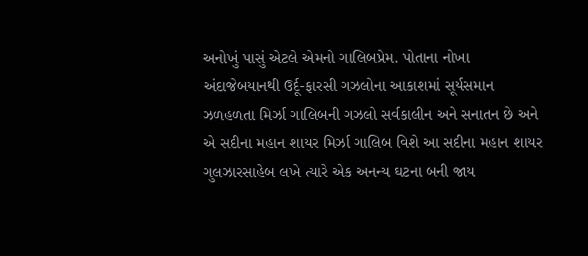અનોખું પાસું એટલે એમનો ગાલિબપ્રેમ. પોતાના નોખા અંદાજેબયાનથી ઉર્દૂ-ફારસી ગઝલોના આકાશમાં સૂર્યસમાન ઝળહળતા મિર્ઝા ગાલિબની ગઝલો સર્વકાલીન અને સનાતન છે અને એ સદીના મહાન શાયર મિર્ઝા ગાલિબ વિશે આ સદીના મહાન શાયર ગુલઝારસાહેબ લખે ત્યારે એક અનન્ય ઘટના બની જાય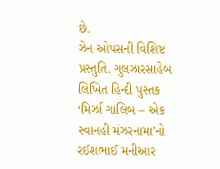છે.
ઝેન ઓપસની વિશિષ્ટ પ્રસ્તુતિ. ગુલઝારસાહેબ લિખિત હિન્દી પુસ્તક ‘મિર્ઝા ગાલિબ – એક સ્વાનહી મંઝરનામા’નો રઈશભાઈ મનીઆર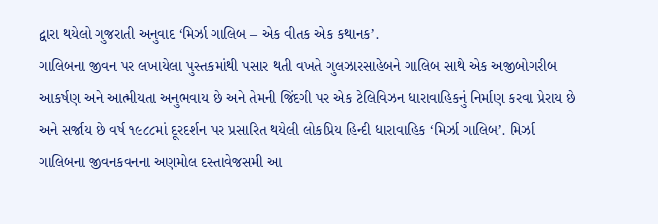દ્વારા થયેલો ગુજરાતી અનુવાદ ‘મિર્ઝા ગાલિબ – એક વીતક એક કથાનક’.
ગાલિબના જીવન પર લખાયેલા પુસ્તકમાંથી પસાર થતી વખતે ગુલઝારસાહેબને ગાલિબ સાથે એક અજીબોગરીબ આકર્ષણ અને આત્મીયતા અનુભવાય છે અને તેમની જિંદગી પર એક ટેલિવિઝન ધારાવાહિકનું નિર્માણ કરવા પ્રેરાય છે અને સર્જાય છે વર્ષ ૧૯૮૮માં દૂરદર્શન પર પ્રસારિત થયેલી લોકપ્રિય હિન્દી ધારાવાહિક ‘મિર્ઝા ગાલિબ’. મિર્ઝા ગાલિબના જીવનકવનના અણમોલ દસ્તાવેજસમી આ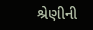શ્રેણીની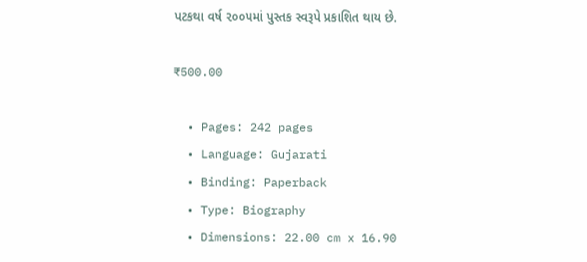પટકથા વર્ષ ૨૦૦૫માં પુસ્તક સ્વરૂપે પ્રકાશિત થાય છે.

₹500.00

  • Pages: 242 pages
  • Language: Gujarati
  • Binding: Paperback
  • Type: Biography
  • Dimensions: 22.00 cm x 16.90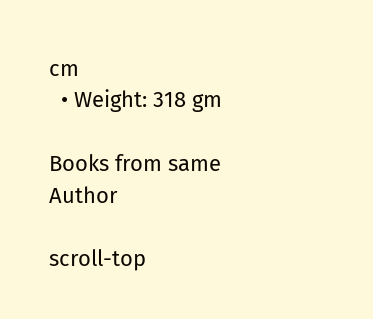cm
  • Weight: 318 gm

Books from same Author

scroll-top